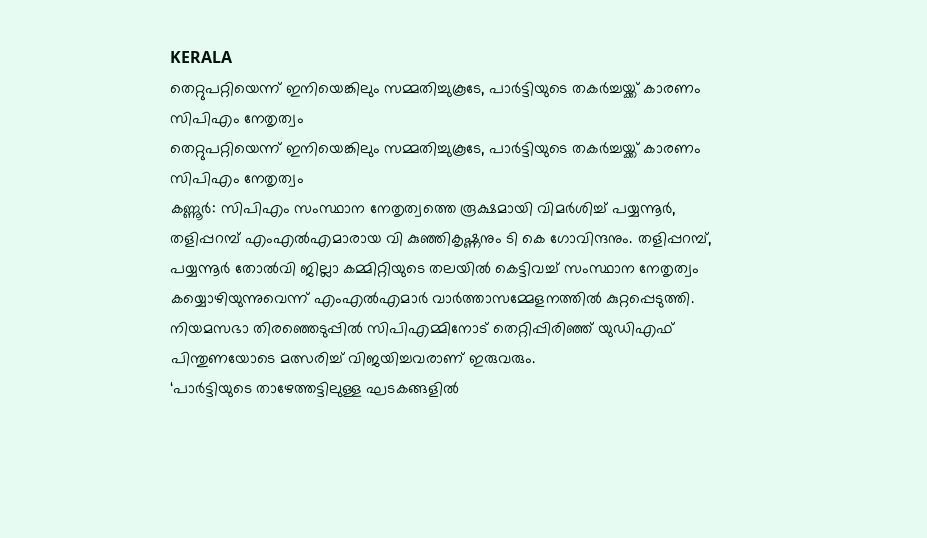KERALA
തെറ്റുപറ്റിയെന്ന് ഇനിയെങ്കിലും സമ്മതിച്ചുകൂടേ, പാർട്ടിയുടെ തകർച്ചയ്ക്ക് കാരണം സിപിഎം നേതൃത്വം
തെറ്റുപറ്റിയെന്ന് ഇനിയെങ്കിലും സമ്മതിച്ചുകൂടേ, പാർട്ടിയുടെ തകർച്ചയ്ക്ക് കാരണം സിപിഎം നേതൃത്വം
കണ്ണൂർ: സിപിഎം സംസ്ഥാന നേതൃത്വത്തെ രൂക്ഷമായി വിമർശിച്ച് പയ്യന്നൂർ, തളിപ്പറമ്പ് എംഎൽഎമാരായ വി കുഞ്ഞികൃഷ്ണനും ടി കെ ഗോവിന്ദനും. തളിപ്പറമ്പ്, പയ്യന്നൂർ തോൽവി ജില്ലാ കമ്മിറ്റിയുടെ തലയിൽ കെട്ടിവച്ച് സംസ്ഥാന നേതൃത്വം കയ്യൊഴിയുന്നുവെന്ന് എംഎൽഎമാർ വാർത്താസമ്മേളനത്തിൽ കുറ്റപ്പെടുത്തി. നിയമസഭാ തിരഞ്ഞെടുപ്പിൽ സിപിഎമ്മിനോട് തെറ്റിപ്പിരിഞ്ഞ് യുഡിഎഫ് പിന്തുണയോടെ മത്സരിച്ച് വിജയിച്ചവരാണ് ഇരുവരും.
‘പാർട്ടിയുടെ താഴേത്തട്ടിലുള്ള ഘടകങ്ങളിൽ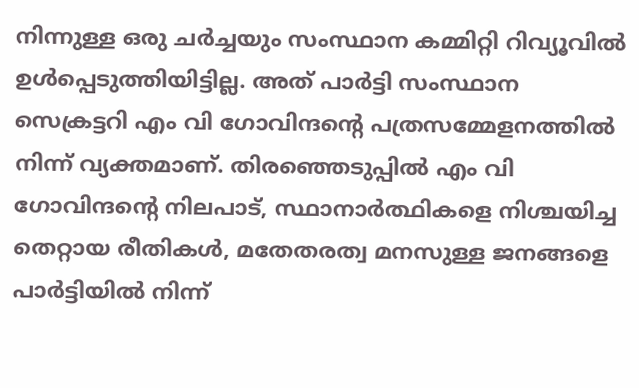നിന്നുള്ള ഒരു ചർച്ചയും സംസ്ഥാന കമ്മിറ്റി റിവ്യൂവിൽ ഉൾപ്പെടുത്തിയിട്ടില്ല. അത് പാർട്ടി സംസ്ഥാന സെക്രട്ടറി എം വി ഗോവിന്ദന്റെ പത്രസമ്മേളനത്തിൽ നിന്ന് വ്യക്തമാണ്. തിരഞ്ഞെടുപ്പിൽ എം വി ഗോവിന്ദന്റെ നിലപാട്, സ്ഥാനാർത്ഥികളെ നിശ്ചയിച്ച തെറ്റായ രീതികൾ, മതേതരത്വ മനസുള്ള ജനങ്ങളെ പാർട്ടിയിൽ നിന്ന്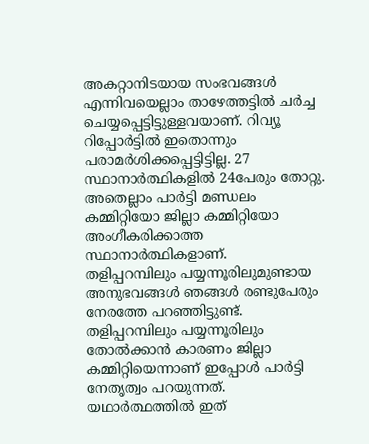അകറ്റാനിടയായ സംഭവങ്ങൾ എന്നിവയെല്ലാം താഴേത്തട്ടിൽ ചർച്ച ചെയ്യപ്പെട്ടിട്ടുള്ളവയാണ്. റിവ്യൂ റിപ്പോർട്ടിൽ ഇതൊന്നും പരാമർശിക്കപ്പെട്ടിട്ടില്ല. 27 സ്ഥാനാർത്ഥികളിൽ 24പേരും തോറ്റു. അതെല്ലാം പാർട്ടി മണ്ഡലം കമ്മിറ്റിയോ ജില്ലാ കമ്മിറ്റിയോ അംഗീകരിക്കാത്ത സ്ഥാനാർത്ഥികളാണ്.
തളിപ്പറമ്പിലും പയ്യന്നൂരിലുമുണ്ടായ അനുഭവങ്ങൾ ഞങ്ങൾ രണ്ടുപേരും നേരത്തേ പറഞ്ഞിട്ടുണ്ട്. തളിപ്പറമ്പിലും പയ്യന്നൂരിലും തോൽക്കാൻ കാരണം ജില്ലാ കമ്മിറ്റിയെന്നാണ് ഇപ്പോൾ പാർട്ടി നേതൃത്വം പറയുന്നത്. യഥാർത്ഥത്തിൽ ഇത്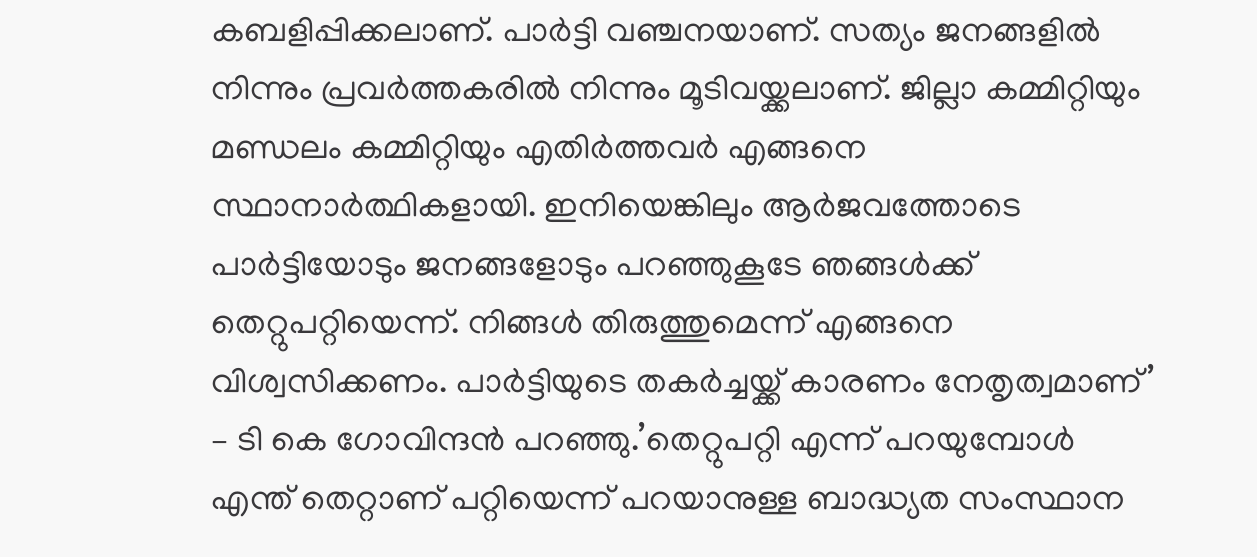കബളിപ്പിക്കലാണ്. പാർട്ടി വഞ്ചനയാണ്. സത്യം ജനങ്ങളിൽ നിന്നും പ്രവർത്തകരിൽ നിന്നും മൂടിവയ്ക്കലാണ്. ജില്ലാ കമ്മിറ്റിയും മണ്ഡലം കമ്മിറ്റിയും എതിർത്തവർ എങ്ങനെ സ്ഥാനാർത്ഥികളായി. ഇനിയെങ്കിലും ആർജവത്തോടെ പാർട്ടിയോടും ജനങ്ങളോടും പറഞ്ഞുകൂടേ ഞങ്ങൾക്ക് തെറ്റുപറ്റിയെന്ന്. നിങ്ങൾ തിരുത്തുമെന്ന് എങ്ങനെ വിശ്വസിക്കണം. പാർട്ടിയുടെ തകർച്ചയ്ക്ക് കാരണം നേതൃത്വമാണ്’ – ടി കെ ഗോവിന്ദൻ പറഞ്ഞു.’തെറ്റുപറ്റി എന്ന് പറയുമ്പോൾ എന്ത് തെറ്റാണ് പറ്റിയെന്ന് പറയാനുള്ള ബാദ്ധ്യത സംസ്ഥാന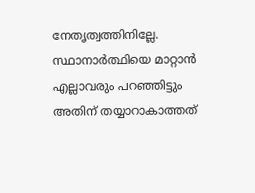നേതൃത്വത്തിനില്ലേ. സ്ഥാനാർത്ഥിയെ മാറ്റാൻ എല്ലാവരും പറഞ്ഞിട്ടും അതിന് തയ്യാറാകാത്തത്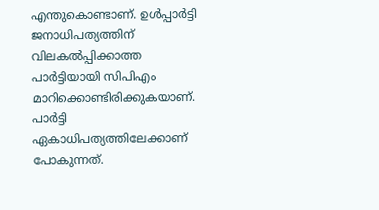എന്തുകൊണ്ടാണ്. ഉൾപ്പാർട്ടി ജനാധിപത്യത്തിന് വിലകൽപ്പിക്കാത്ത പാർട്ടിയായി സിപിഎം മാറിക്കൊണ്ടിരിക്കുകയാണ്. പാർട്ടി ഏകാധിപത്യത്തിലേക്കാണ് പോകുന്നത്.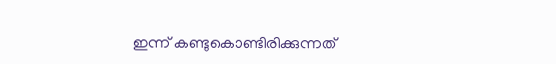ഇന്ന് കണ്ടുകൊണ്ടിരിക്കുന്നത്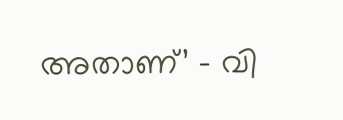അതാണ്’ – വി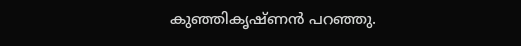കുഞ്ഞികൃഷ്ണൻ പറഞ്ഞു.